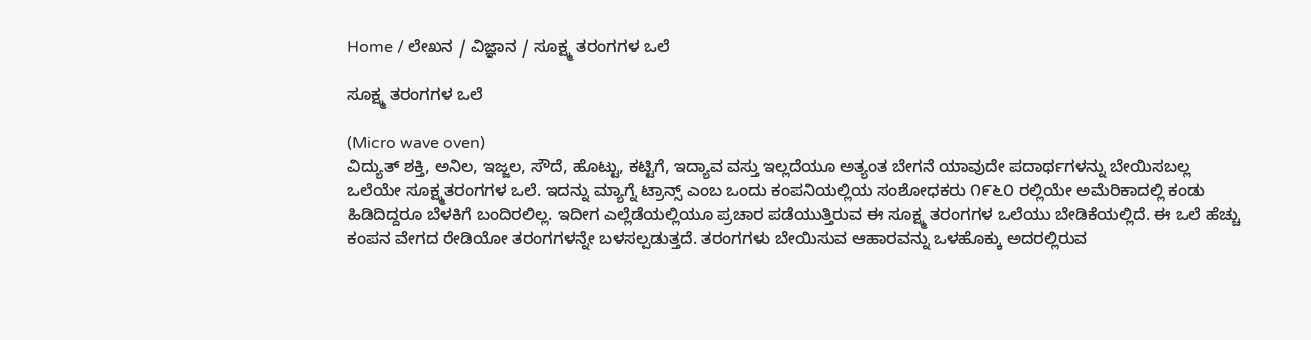Home / ಲೇಖನ / ವಿಜ್ಞಾನ / ಸೂಕ್ಷ್ಮ ತರಂಗಗಳ ಒಲೆ

ಸೂಕ್ಷ್ಮ ತರಂಗಗಳ ಒಲೆ

(Micro wave oven)
ವಿದ್ಯುತ್ ಶಕ್ತಿ, ಅನಿಲ, ಇಜ್ಜಲ, ಸೌದೆ, ಹೊಟ್ಟು, ಕಟ್ಟಿಗೆ, ಇದ್ಯಾವ ವಸ್ತು ಇಲ್ಲದೆಯೂ ಅತ್ಯಂತ ಬೇಗನೆ ಯಾವುದೇ ಪದಾರ್ಥಗಳನ್ನು ಬೇಯಿಸಬಲ್ಲ ಒಲೆಯೇ ಸೂಕ್ಷ್ಮತರಂಗಗಳ ಒಲೆ. ಇದನ್ನು ಮ್ಯಾಗ್ನೆ ಟ್ರಾನ್ಸ್ ಎಂಬ ಒಂದು ಕಂಪನಿಯಲ್ಲಿಯ ಸಂಶೋಧಕರು ೧೯೬೦ ರಲ್ಲಿಯೇ ಅಮೆರಿಕಾದಲ್ಲಿ ಕಂಡು ಹಿಡಿದಿದ್ದರೂ ಬೆಳಕಿಗೆ ಬಂದಿರಲಿಲ್ಲ. ಇದೀಗ ಎಲ್ಲೆಡೆಯಲ್ಲಿಯೂ ಪ್ರಚಾರ ಪಡೆಯುತ್ತಿರುವ ಈ ಸೂಕ್ಷ್ಮ ತರಂಗಗಳ ಒಲೆಯು ಬೇಡಿಕೆಯಲ್ಲಿದೆ. ಈ ಒಲೆ ಹೆಚ್ಚು ಕಂಪನ ವೇಗದ ರೇಡಿಯೋ ತರಂಗಗಳನ್ನೇ ಬಳಸಲ್ಪಡುತ್ತದೆ. ತರಂಗಗಳು ಬೇಯಿಸುವ ಆಹಾರವನ್ನು ಒಳಹೊಕ್ಕು ಅದರಲ್ಲಿರುವ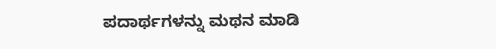ಪದಾರ್ಥಗಳನ್ನು ಮಥನ ಮಾಡಿ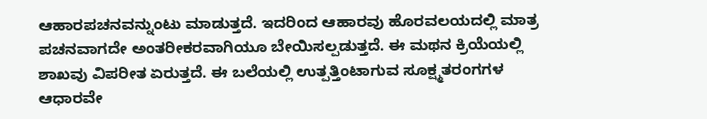ಆಹಾರಪಚನವನ್ನುಂಟು ಮಾಡುತ್ತದೆ. ಇದರಿಂದ ಆಹಾರವು ಹೊರವಲಯದಲ್ಲಿ ಮಾತ್ರ ಪಚನವಾಗದೇ ಅಂತರೀಕರವಾಗಿಯೂ ಬೇಯಿಸಲ್ಪಡುತ್ತದೆ. ಈ ಮಥನ ಕ್ರಿಯೆಯಲ್ಲಿ ಶಾಖವು ವಿಪರೀತ ಏರುತ್ತದೆ. ಈ ಬಲೆಯಲ್ಲಿ ಉತ್ಪತ್ತಿಂಟಾಗುವ ಸೂಕ್ಷ್ಮತರಂಗಗಳ ಆಧಾರವೇ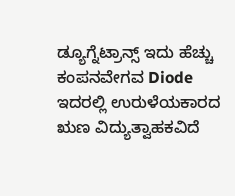ಡ್ಯೂಗ್ನೆಟ್ರಾನ್ಸ್ ಇದು ಹೆಚ್ಚು ಕಂಪನವೇಗವ Diode ಇದರಲ್ಲಿ ಉರುಳೆಯಕಾರದ ಋಣ ವಿದ್ಯುತ್ವಾಹಕವಿದೆ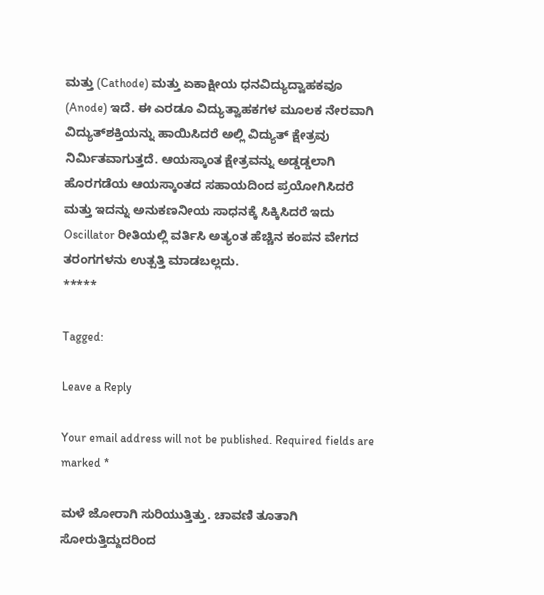ಮತ್ತು (Cathode) ಮತ್ತು ಏಕಾಕ್ಷೀಯ ಧನವಿದ್ಯುದ್ವಾಹಕವೂ (Anode) ಇದೆ. ಈ ಎರಡೂ ವಿದ್ಯುತ್ವಾಹಕಗಳ ಮೂಲಕ ನೇರವಾಗಿ ವಿದ್ಯುತ್‌ಶಕ್ತಿಯನ್ನು ಹಾಯಿಸಿದರೆ ಅಲ್ಲಿ ವಿದ್ಯುತ್ ಕ್ಷೇತ್ರವು ನಿರ್ಮಿತವಾಗುತ್ತದೆ. ಆಯಸ್ಕಾಂತ ಕ್ಷೇತ್ರವನ್ನು ಅಡ್ಡಡ್ಡಲಾಗಿ ಹೊರಗಡೆಯ ಆಯಸ್ಕಾಂತದ ಸಹಾಯದಿಂದ ಪ್ರಯೋಗಿಸಿದರೆ ಮತ್ತು ಇದನ್ನು ಅನುಕಣನೀಯ ಸಾಧನಕ್ಕೆ ಸಿಕ್ಕಿಸಿದರೆ ಇದು Oscillator ರೀತಿಯಲ್ಲಿ ವರ್ತಿಸಿ ಅತ್ಯಂತ ಹೆಚ್ಚಿನ ಕಂಪನ ವೇಗದ ತರಂಗಗಳನು ಉತ್ಪತ್ತಿ ಮಾಡಬಲ್ಲದು.
*****

Tagged:

Leave a Reply

Your email address will not be published. Required fields are marked *

ಮಳೆ ಜೋರಾಗಿ ಸುರಿಯುತ್ತಿತ್ತು. ಚಾವಣಿ ತೂತಾಗಿ ಸೋರುತ್ತಿದ್ದುದರಿಂದ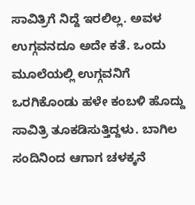ಸಾವಿತ್ರಿಗೆ ನಿದ್ದೆ ಇರಲಿಲ್ಲ. ಅವಳ ಉಗ್ಗವನದೂ ಅದೇ ಕತೆ. ಒಂದು ಮೂಲೆಯಲ್ಲಿ ಉಗ್ಗವನಿಗೆ ಒರಗಿಕೊಂಡು ಹಳೇ ಕಂಬಳಿ ಹೊದ್ದು ಸಾವಿತ್ರಿ ತೂಕಡಿಸುತ್ತಿದ್ದಳು. ಬಾಗಿಲ ಸಂದಿನಿಂದ ಆಗಾಗ ಚಳಕ್ಕನೆ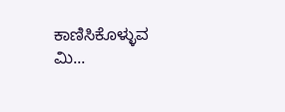ಕಾಣಿಸಿಕೊಳ್ಳುವ ಮಿ...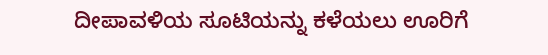ದೀಪಾವಳಿಯ ಸೂಟಿಯನ್ನು ಕಳೆಯಲು ಊರಿಗೆ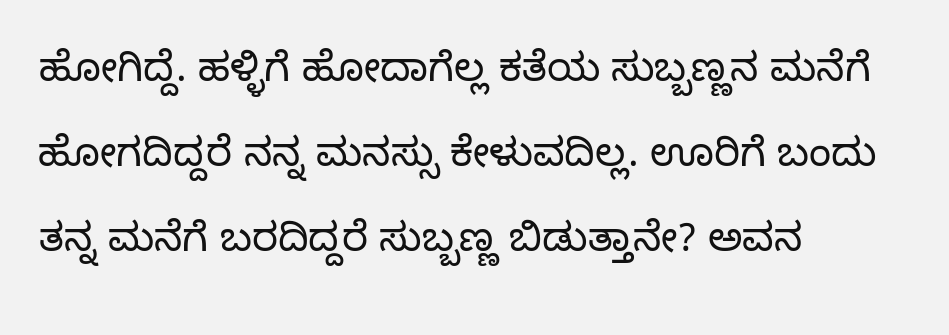ಹೋಗಿದ್ದೆ. ಹಳ್ಳಿಗೆ ಹೋದಾಗೆಲ್ಲ ಕತೆಯ ಸುಬ್ಬಣ್ಣನ ಮನೆಗೆ ಹೋಗದಿದ್ದರೆ ನನ್ನ ಮನಸ್ಸು ಕೇಳುವದಿಲ್ಲ. ಊರಿಗೆ ಬಂದು ತನ್ನ ಮನೆಗೆ ಬರದಿದ್ದರೆ ಸುಬ್ಬಣ್ಣ ಬಿಡುತ್ತಾನೇ? ಅವನ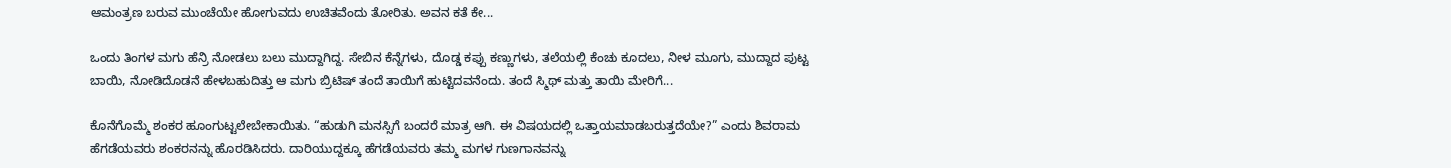ಆಮಂತ್ರಣ ಬರುವ ಮುಂಚೆಯೇ ಹೋಗುವದು ಉಚಿತವೆಂದು ತೋರಿತು. ಅವನ ಕತೆ ಕೇ...

ಒಂದು ತಿಂಗಳ ಮಗು ಹೆನ್ರಿ ನೋಡಲು ಬಲು ಮುದ್ದಾಗಿದ್ದ. ಸೇಬಿನ ಕೆನ್ನೆಗಳು, ದೊಡ್ಡ ಕಪ್ಪು ಕಣ್ಣುಗಳು, ತಲೆಯಲ್ಲಿ ಕೆಂಚು ಕೂದಲು, ನೀಳ ಮೂಗು, ಮುದ್ದಾದ ಪುಟ್ಟ ಬಾಯಿ, ನೋಡಿದೊಡನೆ ಹೇಳಬಹುದಿತ್ತು ಆ ಮಗು ಬ್ರಿಟಿಷ್ ತಂದೆ ತಾಯಿಗೆ ಹುಟ್ಟಿದವನೆಂದು. ತಂದೆ ಸ್ಮಿಥ್ ಮತ್ತು ತಾಯಿ ಮೇರಿಗೆ...

ಕೊನೆಗೊಮ್ಮೆ ಶಂಕರ ಹೂಂಗುಟ್ಟಲೇಬೇಕಾಯಿತು. “ಹುಡುಗಿ ಮನಸ್ಸಿಗೆ ಬಂದರೆ ಮಾತ್ರ ಆಗಿ. ಈ ವಿಷಯದಲ್ಲಿ ಒತ್ತಾಯಮಾಡಬರುತ್ತದೆಯೇ?” ಎಂದು ಶಿವರಾಮ ಹೆಗಡೆಯವರು ಶಂಕರನನ್ನು ಹೊರಡಿಸಿದರು. ದಾರಿಯುದ್ದಕ್ಕೂ ಹೆಗಡೆಯವರು ತಮ್ಮ ಮಗಳ ಗುಣಗಾನವನ್ನು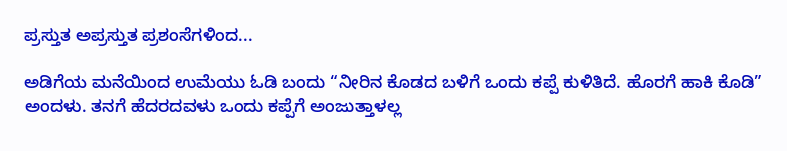ಪ್ರಸ್ತುತ ಅಪ್ರಸ್ತುತ ಪ್ರಶಂಸೆಗಳಿಂದ...

ಅಡಿಗೆಯ ಮನೆಯಿಂದ ಉಮೆಯು ಓಡಿ ಬಂದು “ನೀರಿನ ಕೊಡದ ಬಳಿಗೆ ಒಂದು ಕಪ್ಪೆ ಕುಳಿತಿದೆ. ಹೊರಗೆ ಹಾಕಿ ಕೊಡಿ” ಅಂದಳು. ತನಗೆ ಹೆದರದವಳು ಒಂದು ಕಪ್ಪೆಗೆ ಅಂಜುತ್ತಾಳಲ್ಲ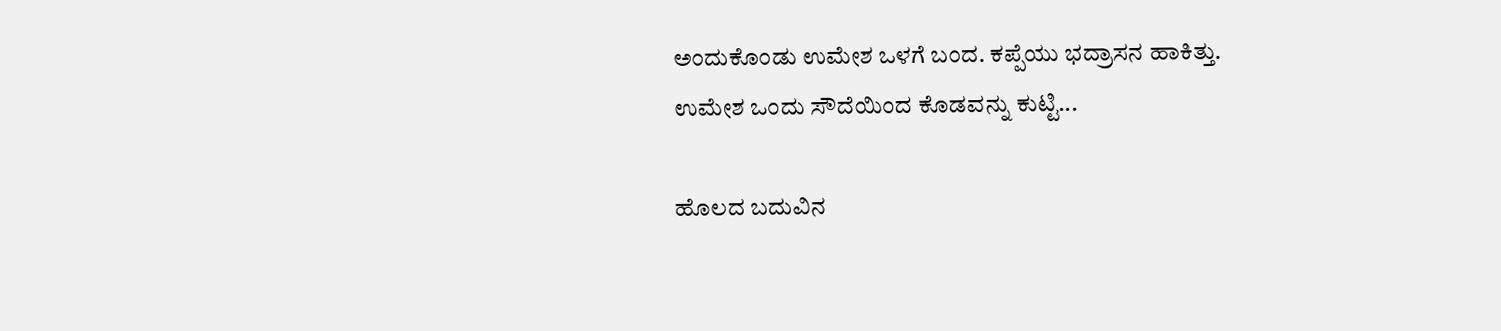ಅಂದುಕೊಂಡು ಉಮೇಶ ಒಳಗೆ ಬಂದ. ಕಪ್ಪೆಯು ಭದ್ರಾಸನ ಹಾಕಿತ್ತು. ಉಮೇಶ ಒಂದು ಸೌದೆಯಿಂದ ಕೊಡವನ್ನು ಕುಟ್ಟಿ...

ಹೊಲದ ಬದುವಿನ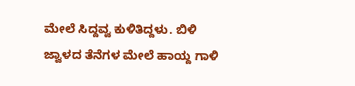ಮೇಲೆ ಸಿದ್ದವ್ವ ಕುಳಿತಿದ್ದಳು. ಬಿಳಿ ಜ್ವಾಳದ ತೆನೆಗಳ ಮೇಲೆ ಹಾಯ್ದ ಗಾಳಿ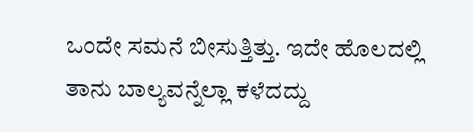ಒಂದೇ ಸಮನೆ ಬೀಸುತ್ತಿತ್ತು. ಇದೇ ಹೊಲದಲ್ಲಿ ತಾನು ಬಾಲ್ಯವನ್ನೆಲ್ಲಾ ಕಳೆದದ್ದು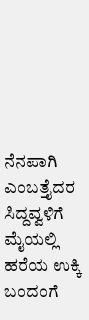ನೆನಪಾಗಿ ಎಂಬತ್ತೈದರ ಸಿದ್ದವ್ವಳಿಗೆ ಮೈಯಲ್ಲಿ ಹರೆಯ ಉಕ್ಕಿ ಬಂದಂಗೆ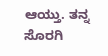ಆಯ್ತು. ತನ್ನ ಸೊರಗಿ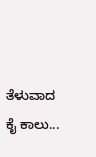ತೆಳುವಾದ ಕೈ ಕಾಲು...